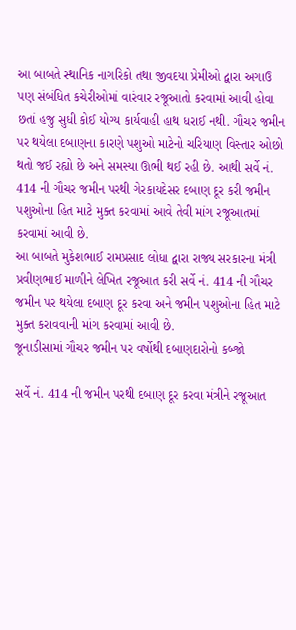આ બાબતે સ્થાનિક નાગરિકો તથા જીવદયા પ્રેમીઓ દ્વારા અગાઉ પણ સંબંધિત કચેરીઓમાં વારંવાર રજૂઆતો કરવામાં આવી હોવા છતાં હજુ સુધી કોઈ યોગ્ય કાર્યવાહી હાથ ધરાઈ નથી. ગૌચર જમીન પર થયેલા દબાણના કારણે પશુઓ માટેનો ચરિયાણ વિસ્તાર ઓછો થતો જઈ રહ્યો છે અને સમસ્યા ઊભી થઈ રહી છે. આથી સર્વે નં. 414 ની ગૌચર જમીન પરથી ગેરકાયદેસર દબાણ દૂર કરી જમીન પશુઓના હિત માટે મુક્ત કરવામાં આવે તેવી માંગ રજૂઆતમાં કરવામાં આવી છે.
આ બાબતે મુકેશભાઈ રામપ્રસાદ લોધા દ્વારા રાજ્ય સરકારના મંત્રી પ્રવીણભાઈ માળીને લેખિત રજૂઆત કરી સર્વે નં. 414 ની ગૌચર જમીન પર થયેલા દબાણ દૂર કરવા અને જમીન પશુઓના હિત માટે મુક્ત કરાવવાની માંગ કરવામાં આવી છે.
જૂનાડીસામાં ગૌચર જમીન પર વર્ષોથી દબાણદારોનો કબ્જો

સર્વે નં. 414 ની જમીન પરથી દબાણ દૂર કરવા મંત્રીને રજૂઆત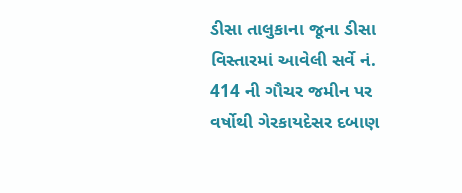ડીસા તાલુકાના જૂના ડીસા વિસ્તારમાં આવેલી સર્વે નં. 414 ની ગૌચર જમીન પર વર્ષોથી ગેરકાયદેસર દબાણ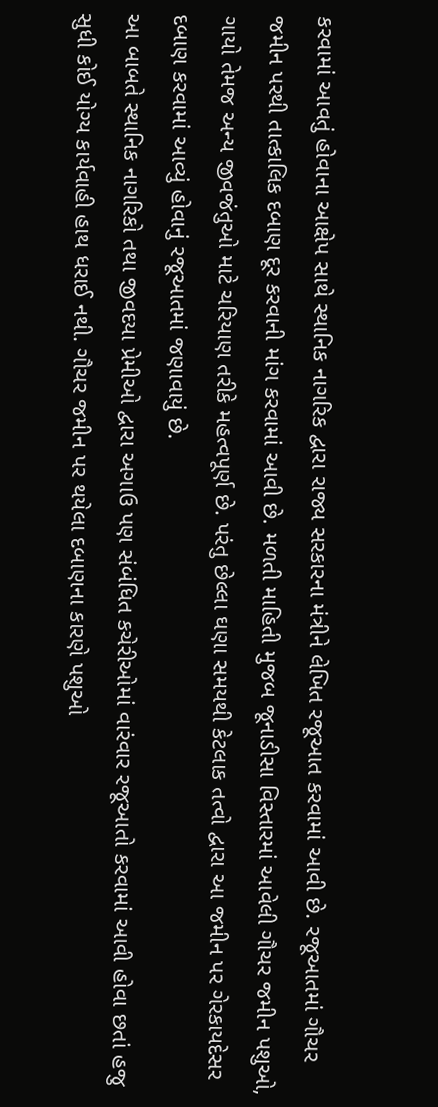કરવામાં આવતું હોવાના આક્ષેપ સાથે સ્થાનિક નાગરિક દ્વારા રાજ્ય સરકારના મંત્રીને લેખિત રજૂઆત કરવામાં આવી છે. રજૂઆતમાં ગૌચર જમીન પરથી તાત્કાલિક દબાણ દૂર કરવાની માંગ કરવામાં આવી છે. મળતી માહિતી મુજબ જૂનાડીસા વિસ્તારમાં આવેલી ગૌચર જમીન પશુઓ, ગાયો તેમજ અન્ય જીવજંતુઓ માટે ચરિયાણ તરીકે મહત્વપૂર્ણ છે. પરંતુ છેલ્લા ઘણા સમયથી કેટલાક તત્વો દ્વારા આ જમીન પર ગેરકાયદેસર દબાણ કરવામાં આવ્યું હોવાનું રજૂઆતમાં જણાવાયું છે.
આ બાબતે સ્થાનિક નાગરિકો તથા જીવદયા પ્રેમીઓ દ્વારા અગાઉ પણ સંબંધિત કચેરીઓમાં વારંવાર રજૂઆતો કરવામાં આવી હોવા છતાં હજુ સુધી કોઈ યોગ્ય કાર્યવાહી હાથ ધરાઈ નથી. ગૌચર જમીન પર થયેલા દબાણના કારણે પશુઓ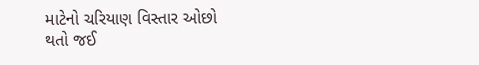માટેનો ચરિયાણ વિસ્તાર ઓછો થતો જઈ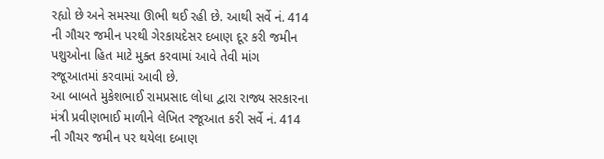રહ્યો છે અને સમસ્યા ઊભી થઈ રહી છે. આથી સર્વે નં. 414 ની ગૌચર જમીન પરથી ગેરકાયદેસર દબાણ દૂર કરી જમીન પશુઓના હિત માટે મુક્ત કરવામાં આવે તેવી માંગ રજૂઆતમાં કરવામાં આવી છે.
આ બાબતે મુકેશભાઈ રામપ્રસાદ લોધા દ્વારા રાજ્ય સરકારના મંત્રી પ્રવીણભાઈ માળીને લેખિત રજૂઆત કરી સર્વે નં. 414 ની ગૌચર જમીન પર થયેલા દબાણ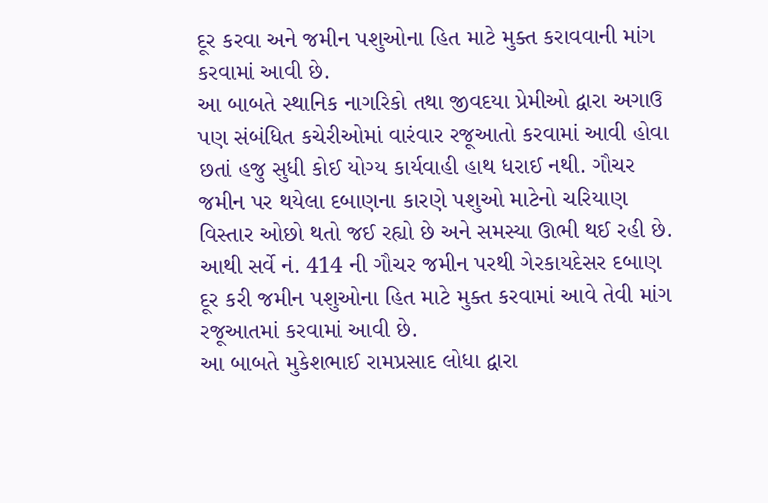દૂર કરવા અને જમીન પશુઓના હિત માટે મુક્ત કરાવવાની માંગ કરવામાં આવી છે.
આ બાબતે સ્થાનિક નાગરિકો તથા જીવદયા પ્રેમીઓ દ્વારા અગાઉ પણ સંબંધિત કચેરીઓમાં વારંવાર રજૂઆતો કરવામાં આવી હોવા છતાં હજુ સુધી કોઈ યોગ્ય કાર્યવાહી હાથ ધરાઈ નથી. ગૌચર જમીન પર થયેલા દબાણના કારણે પશુઓ માટેનો ચરિયાણ વિસ્તાર ઓછો થતો જઈ રહ્યો છે અને સમસ્યા ઊભી થઈ રહી છે. આથી સર્વે નં. 414 ની ગૌચર જમીન પરથી ગેરકાયદેસર દબાણ દૂર કરી જમીન પશુઓના હિત માટે મુક્ત કરવામાં આવે તેવી માંગ રજૂઆતમાં કરવામાં આવી છે.
આ બાબતે મુકેશભાઈ રામપ્રસાદ લોધા દ્વારા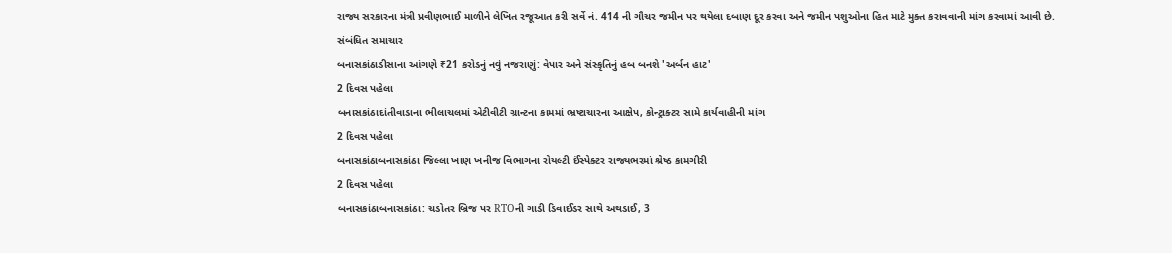રાજ્ય સરકારના મંત્રી પ્રવીણભાઈ માળીને લેખિત રજૂઆત કરી સર્વે નં. 414 ની ગૌચર જમીન પર થયેલા દબાણ દૂર કરવા અને જમીન પશુઓના હિત માટે મુક્ત કરાવવાની માંગ કરવામાં આવી છે.
સંબંધિત સમાચાર
બનાસકાંઠાડીસાના આંગણે ₹21 કરોડનું નવું નજરાણું: વેપાર અને સંસ્કૃતિનું હબ બનશે 'અર્બન હાટ'
2 દિવસ પહેલા
બનાસકાંઠાદાંતીવાડાના ભીલાચલમાં એટીવીટી ગ્રાન્ટના કામમાં ભ્રષ્ટાચારના આક્ષેપ, કોન્ટ્રાક્ટર સામે કાર્યવાહીની માંગ
2 દિવસ પહેલા
બનાસકાંઠાબનાસકાંઠા જિલ્લા ખાણ ખનીજ વિભાગના રોયલ્ટી ઈંસ્પેક્ટર રાજ્યભરમાં શ્રેષ્ઠ કામગીરી
2 દિવસ પહેલા
બનાસકાંઠાબનાસકાંઠા: ચડોતર બ્રિજ પર RTOની ગાડી ડિવાઈડર સાથે અથડાઈ, 3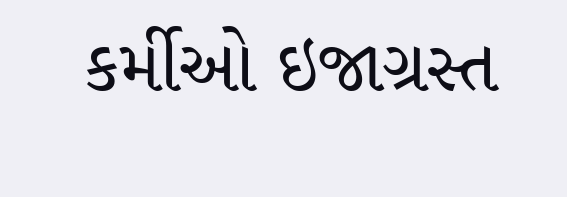કર્મીઓ ઇજાગ્રસ્ત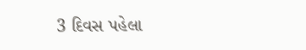3 દિવસ પહેલા